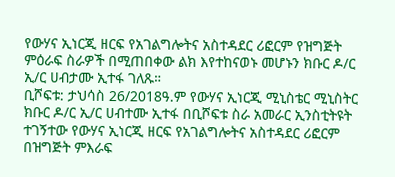የውሃና ኢነርጂ ዘርፍ የአገልግሎትና አስተዳደር ሪፎርም የዝግጅት ምዕራፍ ስራዎች በሚጠበቀው ልክ እየተከናወኑ መሆኑን ክቡር ዶ/ር ኢ/ር ሀብታሙ ኢተፋ ገለጹ።
ቢሾፍቱ: ታህሳስ 26/2018ዓ.ም የውሃና ኢነርጂ ሚኒስቴር ሚኒስትር ክቡር ዶ/ር ኢ/ር ሀብተሙ ኢተፋ በቢሾፍቱ ስራ አመራር ኢንስቲትዩት ተገኝተው የውሃና ኢነርጂ ዘርፍ የአገልግሎትና አስተዳደር ሪፎርም በዝግጅት ምእራፍ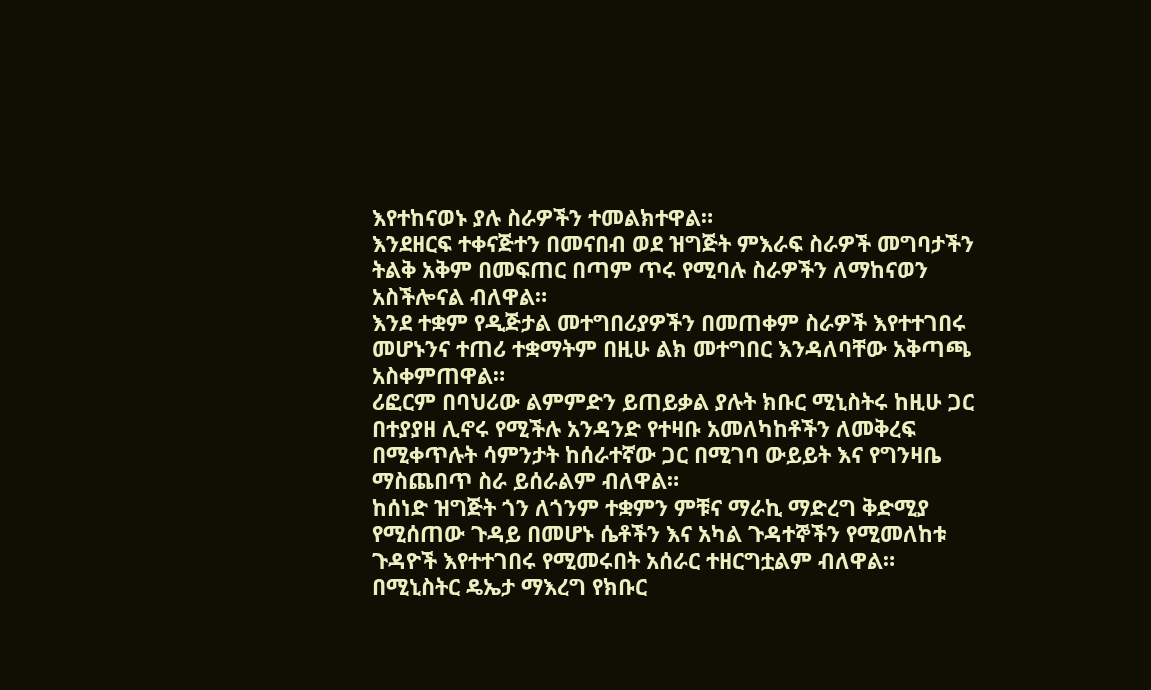እየተከናወኑ ያሉ ስራዎችን ተመልክተዋል።
እንደዘርፍ ተቀናጅተን በመናበብ ወደ ዝግጅት ምእራፍ ስራዎች መግባታችን ትልቅ አቅም በመፍጠር በጣም ጥሩ የሚባሉ ስራዎችን ለማከናወን አስችሎናል ብለዋል።
እንደ ተቋም የዲጅታል መተግበሪያዎችን በመጠቀም ስራዎች እየተተገበሩ መሆኑንና ተጠሪ ተቋማትም በዚሁ ልክ መተግበር እንዳለባቸው አቅጣጫ አስቀምጠዋል።
ሪፎርም በባህሪው ልምምድን ይጠይቃል ያሉት ክቡር ሚኒስትሩ ከዚሁ ጋር በተያያዘ ሊኖሩ የሚችሉ አንዳንድ የተዛቡ አመለካከቶችን ለመቅረፍ በሚቀጥሉት ሳምንታት ከሰራተኛው ጋር በሚገባ ውይይት እና የግንዛቤ ማስጨበጥ ስራ ይሰራልም ብለዋል።
ከሰነድ ዝግጅት ጎን ለጎንም ተቋምን ምቹና ማራኪ ማድረግ ቅድሚያ የሚሰጠው ጉዳይ በመሆኑ ሴቶችን እና አካል ጉዳተኞችን የሚመለከቱ ጉዳዮች እየተተገበሩ የሚመሩበት አሰራር ተዘርግቷልም ብለዋል።
በሚኒስትር ዴኤታ ማእረግ የክቡር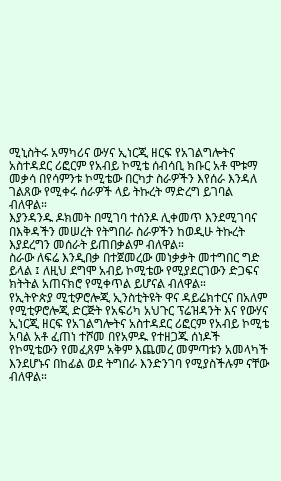ሚኒስትሩ አማካሪና ውሃና ኢነርጂ ዘርፍ የአገልግሎትና አስተዳደር ሪፎርም የአብይ ኮሚቴ ሰብሳቢ ክቡር አቶ ሞቱማ መቃሳ በየሳምንቱ ኮሚቴው በርካታ ስራዎችን እየሰራ እንዳለ ገልጸው የሚቀሩ ሰራዎች ላይ ትኩረት ማድረግ ይገባል ብለዋል።
እያንዳንዱ ዶክመት በሚገባ ተሰንዶ ሊቀመጥ እንደሚገባና በእቅዳችን መሠረት የትግበራ ስራዎችን ከወዲሁ ትኩረት እያደረግን መሰራት ይጠበቃልም ብለዋል።
ስራው ለፍሬ እንዲበቃ በተጀመረው መነቃቃት መተግበር ግድ ይላል ፤ ለዚህ ደግሞ አብይ ኮሚቴው የሚያደርገውን ድጋፍና ክትትል አጠናክሮ የሚቀጥል ይሆናል ብለዋል።
የኢትዮጵያ ሚቲዎሮሎጂ ኢንስቲትዩት ዋና ዳይሬክተርና በአለም የሚቲዎሮሎጂ ድርጅት የአፍሪካ አህጉር ፕሬዝዳንት እና የውሃና ኢነርጂ ዘርፍ የአገልግሎትና አስተዳደር ሪፎርም የአብይ ኮሚቴ አባል አቶ ፈጠነ ተሾመ በየአምዱ የተዘጋጁ ሰነዶች የኮሚቴውን የመፈጸም አቅም እጨመረ መምጣቱን አመላካች እንደሆኑና በከፊል ወደ ትግበራ እንድንገባ የሚያስችሉም ናቸው ብለዋል።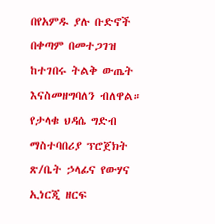በየአምዱ ያሉ ቡድኖች በቀጣም በመተጋገዝ ከተገበሩ ትልቅ ውጤት እናስመዘግባለን ብለዋል።
የታላቁ ህዳሴ ግድብ ማስተባበሪያ ፕሮጀክት ጽ/ቤት ኃላፊና የውሃና ኢነርጂ ዘርፍ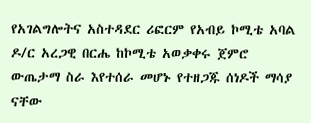የአገልግሎትና አስተዳደር ሪፎርም የአብይ ኮሚቴ አባል ዶ/ር አረጋዊ በርሔ ከኮሚቴ አወቃቀሩ ጀምሮ ውጤታማ ስራ እየተሰራ መሆኑ የተዘጋጁ ሰነዶች ማሳያ ናቸው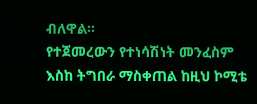ብለዋል።
የተጀመረውን የተነሳሽነት መንፈስም እስከ ትግበራ ማስቀጠል ከዚህ ኮሚቴ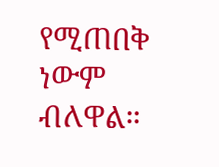የሚጠበቅ ነውም ብለዋል።